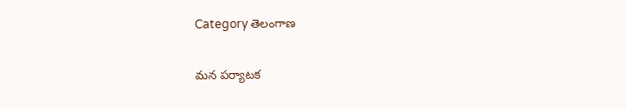Category తెలంగాణ

మన పర్యాటక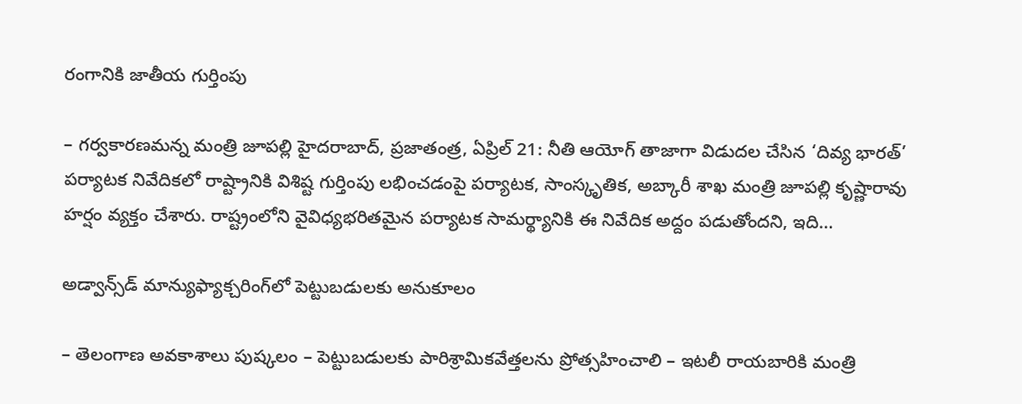రంగానికి జాతీయ గుర్తింపు

– గర్వకారణమన్న మంత్రి జూపల్లి హైదరాబాద్, ప్రజాతంత్ర, ఏప్రిల్ 21: నీతి ఆయోగ్ తాజాగా విడుదల చేసిన ‘దివ్య భారత్‌’ పర్యాటక నివేదికలో రాష్ట్రానికి విశిష్ట గుర్తింపు లభించడంపై పర్యాటక, సాంస్కృతిక, అబ్కారీ శాఖ మంత్రి జూపల్లి కృష్ణారావు హర్షం వ్యక్తం చేశారు. రాష్ట్రంలోని వైవిధ్యభరితమైన పర్యాటక సామర్థ్యానికి ఈ నివేదిక అద్దం పడుతోందని, ఇది…

అడ్వాన్స్‌డ్ మాన్యుఫ్యాక్చరింగ్‌లో పెట్టుబడులకు అనుకూలం

– తెలంగాణ అవకాశాలు పుష్కలం – పెట్టుబడులకు పారిశ్రామికవేత్తలను ప్రోత్సహించాలి – ఇటలీ రాయబారికి మంత్రి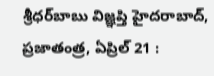శ్రీధర్‌బాబు విజ్ఞప్తి హైదరాబాద్, ప్రజాతంత్ర, ఏప్రిల్ 21 :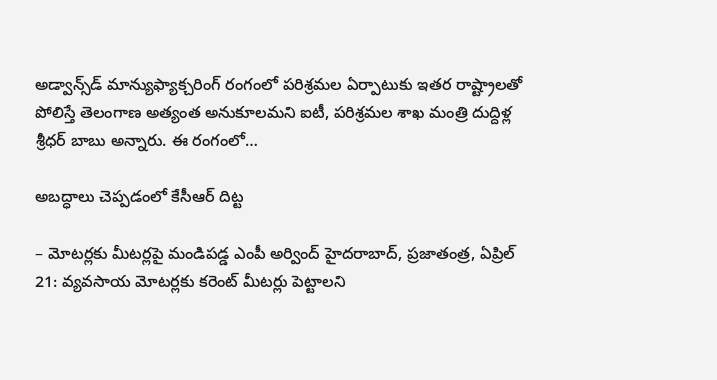అడ్వాన్స్‌డ్ మాన్యుఫ్యాక్చరింగ్ రంగంలో పరిశ్రమల ఏర్పాటుకు ఇతర రాష్ట్రాలతో పోలిస్తే తెలంగాణ అత్యంత అనుకూలమని ఐటీ, పరిశ్రమల శాఖ మంత్రి దుద్దిళ్ల శ్రీధర్ బాబు అన్నారు. ఈ రంగంలో…

అబద్ధాలు చెప్పడంలో కేసీఆర్ దిట్ట

– మోటర్లకు మీటర్లపై మండిపడ్డ ఎంపీ అర్వింద్ హైదరాబాద్, ప్రజాతంత్ర, ఏప్రిల్ 21: వ్యవసాయ మోటర్లకు కరెంట్ మీటర్లు పెట్టాలని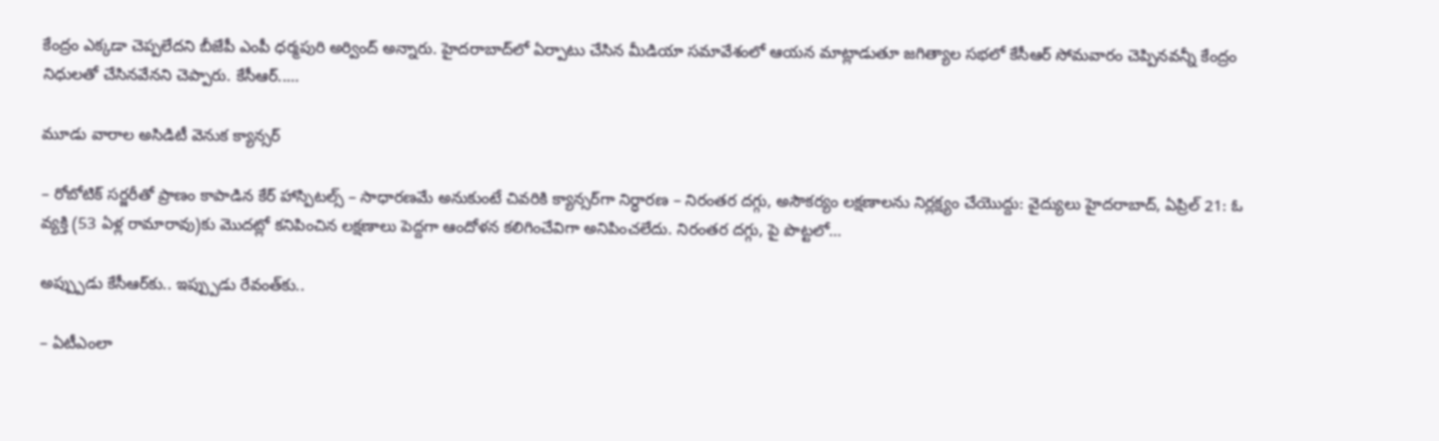కేంద్రం ఎక్కడా చెప్పలేదని బీజేపీ ఎంపీ ధర్మపురి అర్వింద్ అన్నారు. హైదరాబాద్‌లో ఏర్పాటు చేసిన మీడియా సమావేశంలో ఆయన మాట్లాడుతూ జగిత్యాల సభలో కేసీఆర్ సోమవారం చెప్పినవన్నీ కేంద్రం నిధులతో చేసినవేనని చెప్పారు. కేసీఆర్..…

మూడు వారాల అసిడిటీ వెనుక క్యాన్సర్

– రోబోటిక్ సర్జరీతో ప్రాణం కాపాడిన కేర్ హాస్పిటల్స్ – సాధారణమే అనుకుంటే చివరికి క్యాన్సర్‌గా నిర్ధారణ – నిరంతర దగ్గు, అసౌకర్యం లక్షణాలను నిర్లక్ష్యం చేయొద్దు: వైద్యులు హైదరాబాద్, ఏప్రిల్ 21: ఓ వ్యక్తి (53 ఏళ్ల రామారావు)కు మొదట్లో కనిపించిన లక్షణాలు పెద్దగా ఆందోళన కలిగించేవిగా అనిపించలేదు. నిరంతర దగ్గు, పై పొట్టలో…

అప్ప్పుడు కేసీఆర్‌కు.. ఇప్ప్పుడు రేవంత్‌కు..

– ఏటీఎంలా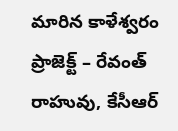మారిన కాళేశ్వరం ప్రాజెక్ట్ – రేవంత్ రాహువు, కేసీఆర్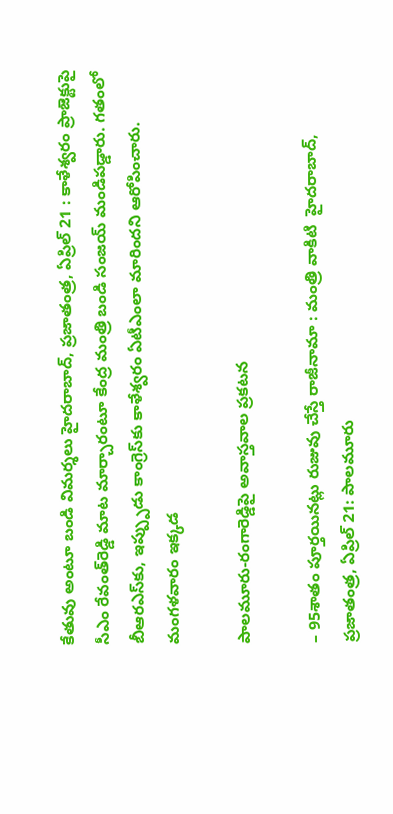కేతువు అంటూ బండి విమర్శలు హైదరాబాద్, ప్రజాతంత్ర, ఏప్రిల్ 21 : కాళేశ్వరం ప్రాజెక్టుపై సీఎం రేవంత్‌రెడ్డి మాట మార్చారంటూ కేంద్ర మంత్రి బండి సంజయ్ మండిపడ్డారు. గతంలో బీఆరఎస్‌కు, ఇప్ప్పుడు కాంగ్రెస్‌కు కాళేశ్వరం ఏటీఎంలా మారిందని ఆరోపించారు. మంగళవారం ఇక్కడ

పాలమూరు-రంగారెడ్డిపై అవాస్తవాల ప్రకటన

– 95శాతం పూర్తయినట్లు రుజువు చేస్తే రాజీనామా : మంత్రి వాకిటి  హైదరాబాద్, ప్ర‌జాతంత్ర‌, ఏప్రిల్ 21: పాలమూరు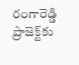రంగారెడ్డి ప్రాజెక్ట్‌కు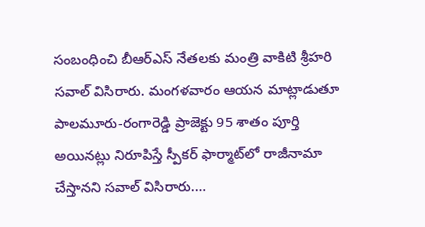సంబంధించి బీఆర్‌ఎస్ నేతలకు మంత్రి వాకిటి శ్రీహరి సవాల్ విసిరారు. మంగళవారం ఆయ‌న‌ మాట్లాడుతూ పాలమూరు-రంగారెడ్డి ప్రాజెక్టు 95 శాతం పూర్తి అయినట్లు నిరూపిస్తే స్పీకర్ ఫార్మాట్‌లో రాజీనామా చేస్తానని సవాల్ విసిరారు.…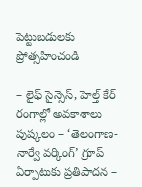పెట్టుబడులకు ప్రోత్సహించండి

– లైఫ్ సైన్సెస్, హెల్త్ కేర్ రంగాల్లో అవకాశాలు పుష్కలం – ‘తెలంగాణ-నార్వే వర్కింగ్’ గ్రూప్ ఏర్పాటుకు ప్రతిపాదన –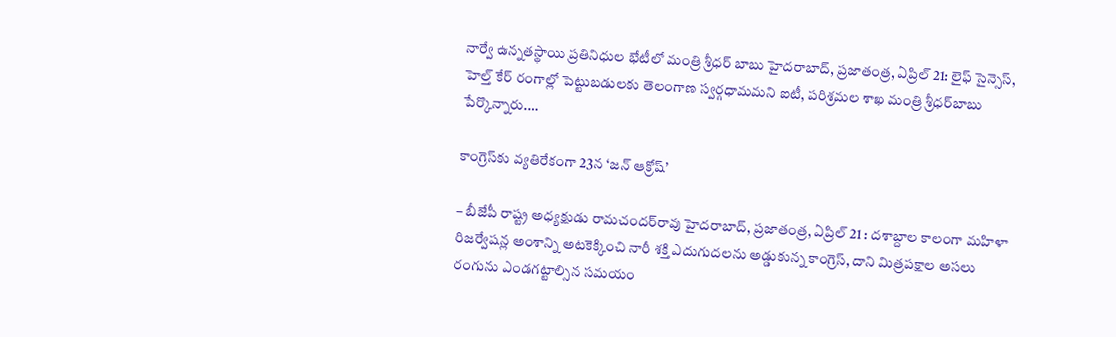నార్వే ఉన్నతస్థాయి ప్రతినిధుల భేటీలో మంత్రి శ్రీధర్ బాబు హైదరాబాద్, ప్రజాతంత్ర, ఏప్రిల్ 21: లైఫ్ సైన్సెస్, హెల్త్ కేర్ రంగాల్లో పెట్టుబడులకు తెలంగాణ స్వర్గధామమని ఐటీ, పరిశ్రమల శాఖ మంత్రి శ్రీధర్‌బాబు పేర్కొన్నారు.…

కాంగ్రెస్‌కు వ్యతిరేకంగా 23న ‘జన్ ఆక్రోష్’

– బీజేపీ రాష్ట్ర అధ్యక్షుడు రామచందర్‌రావు హైదరాబాద్, ప్రజాతంత్ర, ఏప్రిల్ 21 : దశాబ్దాల కాలంగా మహిళా రిజర్వేషన్ల అంశాన్ని అటకెక్కించి నారీ శక్తి ఎదుగుదలను అడ్డుకున్న కాంగ్రెస్, దాని మిత్రపక్షాల అసలు రంగును ఎండగట్టాల్సిన సమయం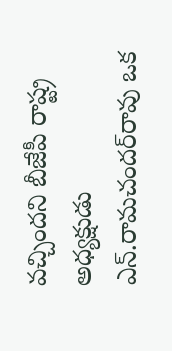వచ్చిందని బీజేపీ రాష్ట్ర అధ్యక్షుడు ఎన్.రామచందర్‌రావు ఒక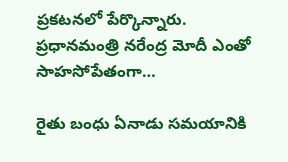ప్రకటనలో పేర్కొన్నారు. ప్రధానమంత్రి నరేంద్ర మోదీ ఎంతో సాహసోపేతంగా…

రైతు బంధు ఏనాడు స‌మ‌యానికి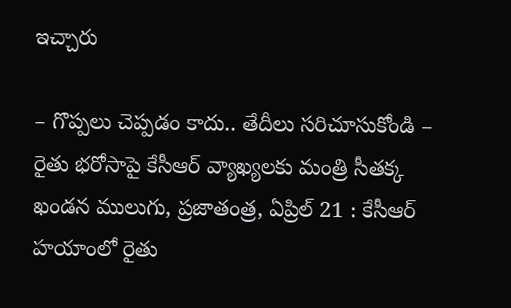ఇచ్చారు

– గొప్పలు చెప్పడం కాదు.. తేదీలు సరిచూసుకోండి – రైతు భరోసాపై కేసీఆర్ వ్యాఖ్యలకు మంత్రి సీతక్క ఖండన ములుగు, ప్రజాతంత్ర, ఏప్రిల్ 21 : కేసీఆర్ హయాంలో రైతు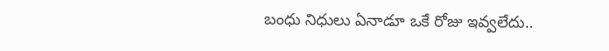బంధు నిధులు ఏనాడూ ఒకే రోజు ఇవ్వలేదు..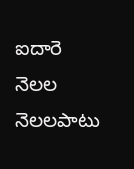ఐదారె నెలల నెలలపాటు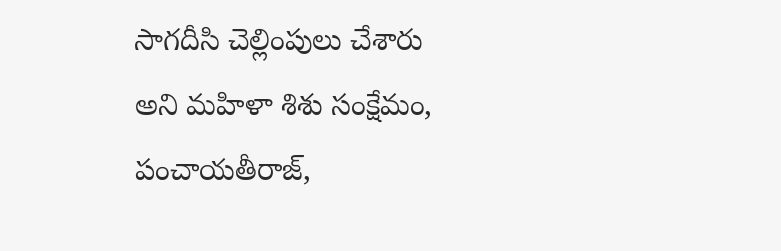సాగదీసి చెల్లింపులు చేశారు అని మహిళా శిశు సంక్షేమం, పంచాయతీరాజ్,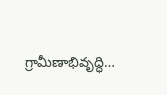గ్రామీణాభివృద్ధి…